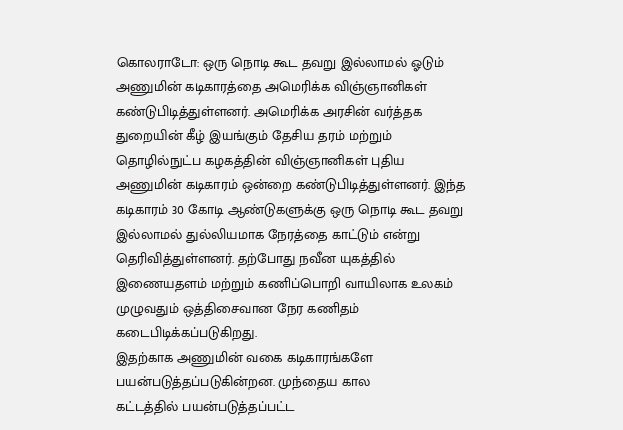கொலராடோ: ஒரு நொடி கூட தவறு இல்லாமல் ஓடும் அணுமின் கடிகாரத்தை அமெரிக்க விஞ்ஞானிகள் கண்டுபிடித்துள்ளனர். அமெரிக்க அரசின் வர்த்தக துறையின் கீழ் இயங்கும் தேசிய தரம் மற்றும் தொழில்நுட்ப கழகத்தின் விஞ்ஞானிகள் புதிய அணுமின் கடிகாரம் ஒன்றை கண்டுபிடித்துள்ளனர். இந்த கடிகாரம் 30 கோடி ஆண்டுகளுக்கு ஒரு நொடி கூட தவறு இல்லாமல் துல்லியமாக நேரத்தை காட்டும் என்று தெரிவித்துள்ளனர். தற்போது நவீன யுகத்தில் இணையதளம் மற்றும் கணிப்பொறி வாயிலாக உலகம் முழுவதும் ஒத்திசைவான நேர கணிதம் கடைபிடிக்கப்படுகிறது.
இதற்காக அணுமின் வகை கடிகாரங்களே பயன்படுத்தப்படுகின்றன. முந்தைய கால
கட்டத்தில் பயன்படுத்தப்பட்ட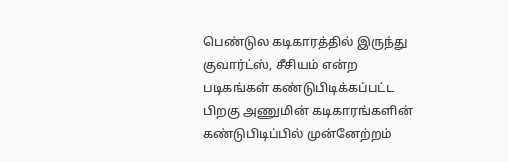பெண்டுல கடிகாரத்தில் இருந்து குவார்ட்ஸ், சீசியம் என்ற படிகங்கள் கண்டுபிடிக்கப்பட்ட பிறகு அணுமின் கடிகாரங்களின் கண்டுபிடிப்பில் முன்னேற்றம்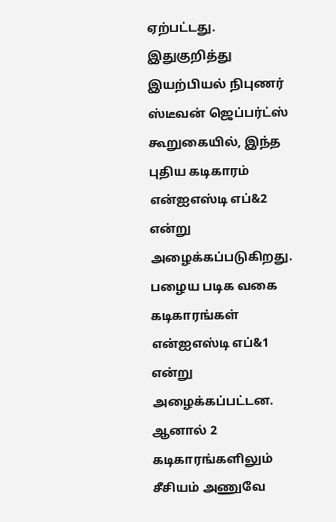ஏற்பட்டது. இதுகுறித்து இயற்பியல் நிபுணர் ஸ்டீவன் ஜெப்பர்ட்ஸ் கூறுகையில், இந்த புதிய கடிகாரம் என்ஐஎஸ்டி எப்&2 என்று அழைக்கப்படுகிறது. பழைய படிக வகை கடிகாரங்கள் என்ஐஎஸ்டி எப்&1 என்று அழைக்கப்பட்டன. ஆனால் 2 கடிகாரங்களிலும் சீசியம் அணுவே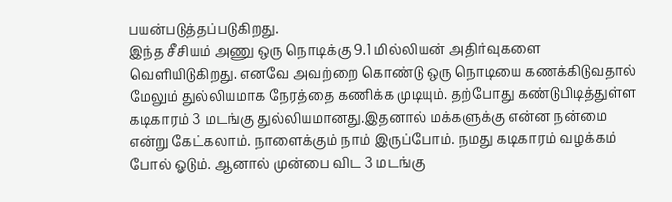பயன்படுத்தப்படுகிறது.
இந்த சீசியம் அணு ஒரு நொடிக்கு 9.1 மில்லியன் அதிர்வுகளை வெளியிடுகிறது. எனவே அவற்றை கொண்டு ஒரு நொடியை கணக்கிடுவதால் மேலும் துல்லியமாக நேரத்தை கணிக்க முடியும். தற்போது கண்டுபிடித்துள்ள கடிகாரம் 3 மடங்கு துல்லியமானது.இதனால் மக்களுக்கு என்ன நன்மை என்று கேட்கலாம். நாளைக்கும் நாம் இருப்போம். நமது கடிகாரம் வழக்கம் போல் ஓடும். ஆனால் முன்பை விட 3 மடங்கு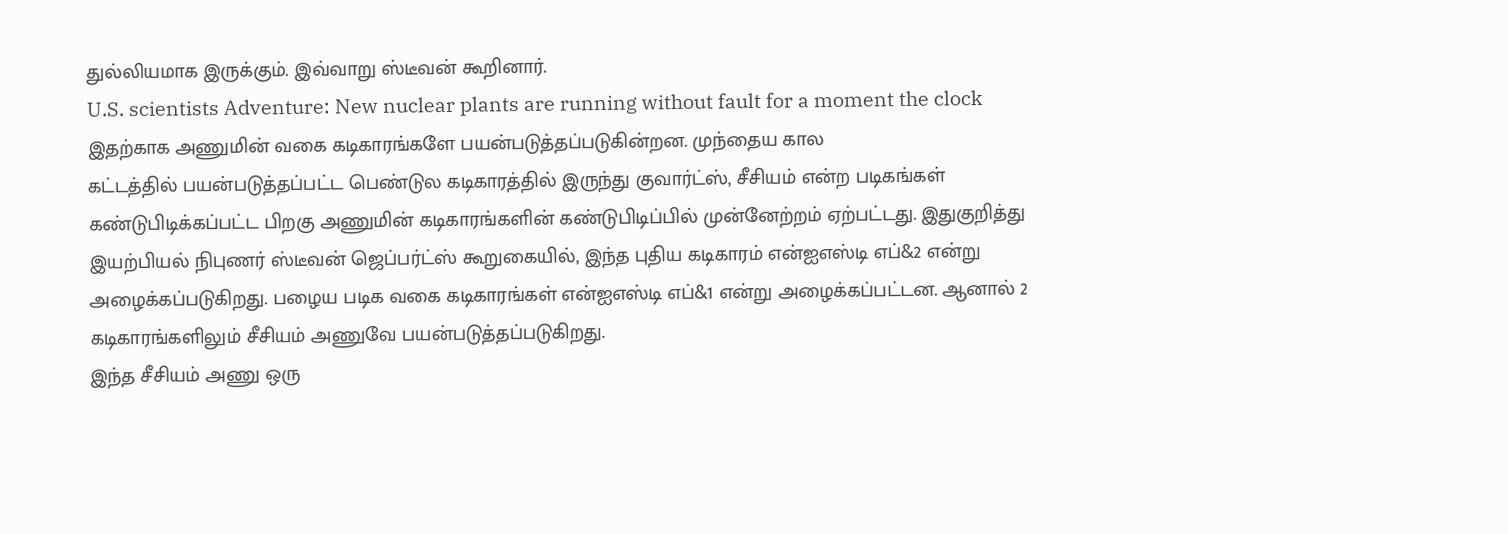துல்லியமாக இருக்கும். இவ்வாறு ஸ்டீவன் கூறினார்.
U.S. scientists Adventure: New nuclear plants are running without fault for a moment the clock
இதற்காக அணுமின் வகை கடிகாரங்களே பயன்படுத்தப்படுகின்றன. முந்தைய கால
கட்டத்தில் பயன்படுத்தப்பட்ட பெண்டுல கடிகாரத்தில் இருந்து குவார்ட்ஸ், சீசியம் என்ற படிகங்கள் கண்டுபிடிக்கப்பட்ட பிறகு அணுமின் கடிகாரங்களின் கண்டுபிடிப்பில் முன்னேற்றம் ஏற்பட்டது. இதுகுறித்து இயற்பியல் நிபுணர் ஸ்டீவன் ஜெப்பர்ட்ஸ் கூறுகையில், இந்த புதிய கடிகாரம் என்ஐஎஸ்டி எப்&2 என்று அழைக்கப்படுகிறது. பழைய படிக வகை கடிகாரங்கள் என்ஐஎஸ்டி எப்&1 என்று அழைக்கப்பட்டன. ஆனால் 2 கடிகாரங்களிலும் சீசியம் அணுவே பயன்படுத்தப்படுகிறது.
இந்த சீசியம் அணு ஒரு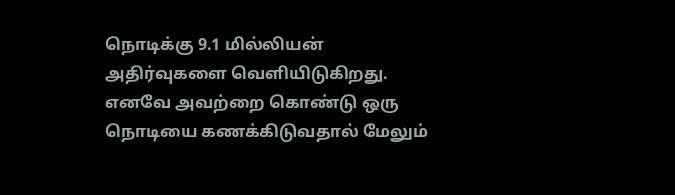நொடிக்கு 9.1 மில்லியன் அதிர்வுகளை வெளியிடுகிறது. எனவே அவற்றை கொண்டு ஒரு நொடியை கணக்கிடுவதால் மேலும்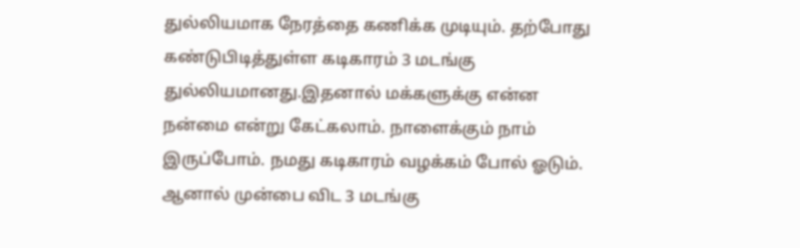துல்லியமாக நேரத்தை கணிக்க முடியும். தற்போது கண்டுபிடித்துள்ள கடிகாரம் 3 மடங்கு துல்லியமானது.இதனால் மக்களுக்கு என்ன நன்மை என்று கேட்கலாம். நாளைக்கும் நாம் இருப்போம். நமது கடிகாரம் வழக்கம் போல் ஓடும். ஆனால் முன்பை விட 3 மடங்கு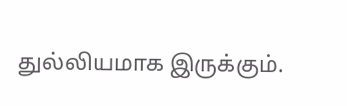துல்லியமாக இருக்கும்.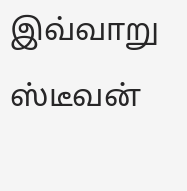இவ்வாறு ஸ்டீவன்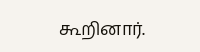கூறினார்.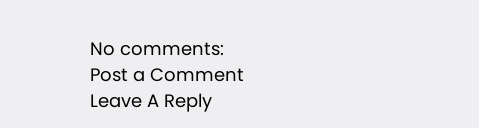No comments:
Post a Comment
Leave A Reply